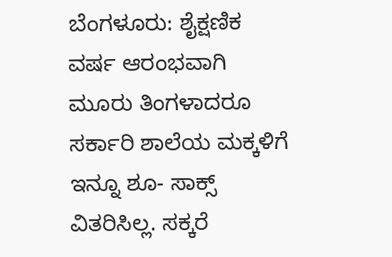ಬೆಂಗಳೂರು: ಶೈಕ್ಷಣಿಕ ವರ್ಷ ಆರಂಭವಾಗಿ ಮೂರು ತಿಂಗಳಾದರೂ ಸರ್ಕಾರಿ ಶಾಲೆಯ ಮಕ್ಕಳಿಗೆ ಇನ್ನೂ ಶೂ- ಸಾಕ್ಸ್ ವಿತರಿಸಿಲ್ಲ. ಸಕ್ಕರೆ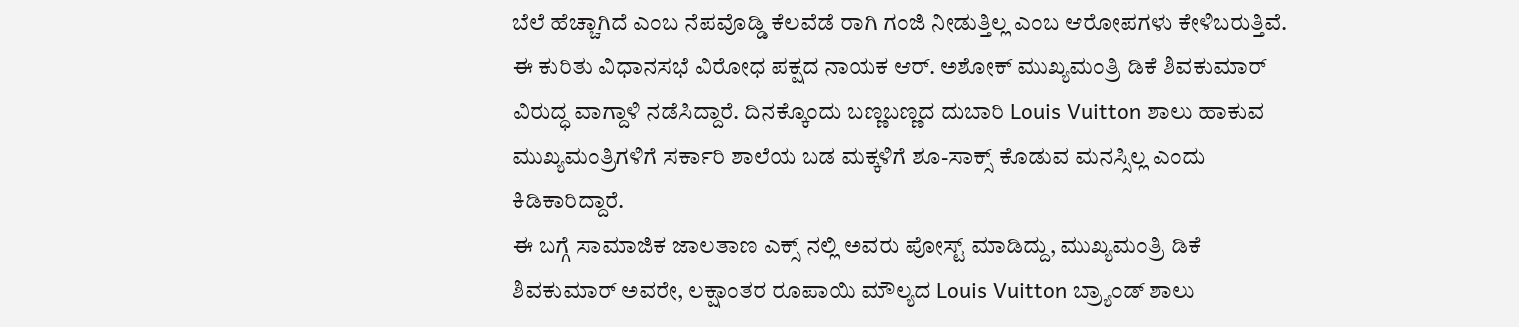ಬೆಲೆ ಹೆಚ್ಚಾಗಿದೆ ಎಂಬ ನೆಪವೊಡ್ಡಿ ಕೆಲವೆಡೆ ರಾಗಿ ಗಂಜಿ ನೀಡುತ್ತಿಲ್ಲ ಎಂಬ ಆರೋಪಗಳು ಕೇಳಿಬರುತ್ತಿವೆ.
ಈ ಕುರಿತು ವಿಧಾನಸಭೆ ವಿರೋಧ ಪಕ್ಷದ ನಾಯಕ ಆರ್. ಅಶೋಕ್ ಮುಖ್ಯಮಂತ್ರಿ ಡಿಕೆ ಶಿವಕುಮಾರ್ ವಿರುದ್ಧ ವಾಗ್ದಾಳಿ ನಡೆಸಿದ್ದಾರೆ. ದಿನಕ್ಕೊಂದು ಬಣ್ಣಬಣ್ಣದ ದುಬಾರಿ Louis Vuitton ಶಾಲು ಹಾಕುವ ಮುಖ್ಯಮಂತ್ರಿಗಳಿಗೆ ಸರ್ಕಾರಿ ಶಾಲೆಯ ಬಡ ಮಕ್ಕಳಿಗೆ ಶೂ-ಸಾಕ್ಸ್ ಕೊಡುವ ಮನಸ್ಸಿಲ್ಲ ಎಂದು ಕಿಡಿಕಾರಿದ್ದಾರೆ.
ಈ ಬಗ್ಗೆ ಸಾಮಾಜಿಕ ಜಾಲತಾಣ ಎಕ್ಸ್ ನಲ್ಲಿ ಅವರು ಪೋಸ್ಟ್ ಮಾಡಿದ್ದು, ಮುಖ್ಯಮಂತ್ರಿ ಡಿಕೆ ಶಿವಕುಮಾರ್ ಅವರೇ, ಲಕ್ಷಾಂತರ ರೂಪಾಯಿ ಮೌಲ್ಯದ Louis Vuitton ಬ್ರ್ಯಾಂಡ್ ಶಾಲು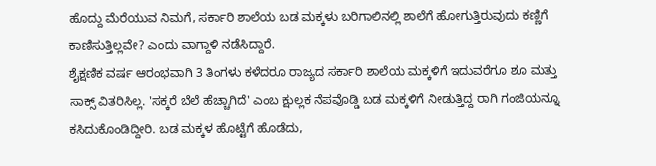ಹೊದ್ದು ಮೆರೆಯುವ ನಿಮಗೆ, ಸರ್ಕಾರಿ ಶಾಲೆಯ ಬಡ ಮಕ್ಕಳು ಬರಿಗಾಲಿನಲ್ಲಿ ಶಾಲೆಗೆ ಹೋಗುತ್ತಿರುವುದು ಕಣ್ಣಿಗೆ ಕಾಣಿಸುತ್ತಿಲ್ಲವೇ? ಎಂದು ವಾಗ್ದಾಳಿ ನಡೆಸಿದ್ದಾರೆ.
ಶೈಕ್ಷಣಿಕ ವರ್ಷ ಆರಂಭವಾಗಿ 3 ತಿಂಗಳು ಕಳೆದರೂ ರಾಜ್ಯದ ಸರ್ಕಾರಿ ಶಾಲೆಯ ಮಕ್ಕಳಿಗೆ ಇದುವರೆಗೂ ಶೂ ಮತ್ತು ಸಾಕ್ಸ್ ವಿತರಿಸಿಲ್ಲ. 'ಸಕ್ಕರೆ ಬೆಲೆ ಹೆಚ್ಚಾಗಿದೆ' ಎಂಬ ಕ್ಷುಲ್ಲಕ ನೆಪವೊಡ್ಡಿ ಬಡ ಮಕ್ಕಳಿಗೆ ನೀಡುತ್ತಿದ್ದ ರಾಗಿ ಗಂಜಿಯನ್ನೂ ಕಸಿದುಕೊಂಡಿದ್ದೀರಿ. ಬಡ ಮಕ್ಕಳ ಹೊಟ್ಟೆಗೆ ಹೊಡೆದು,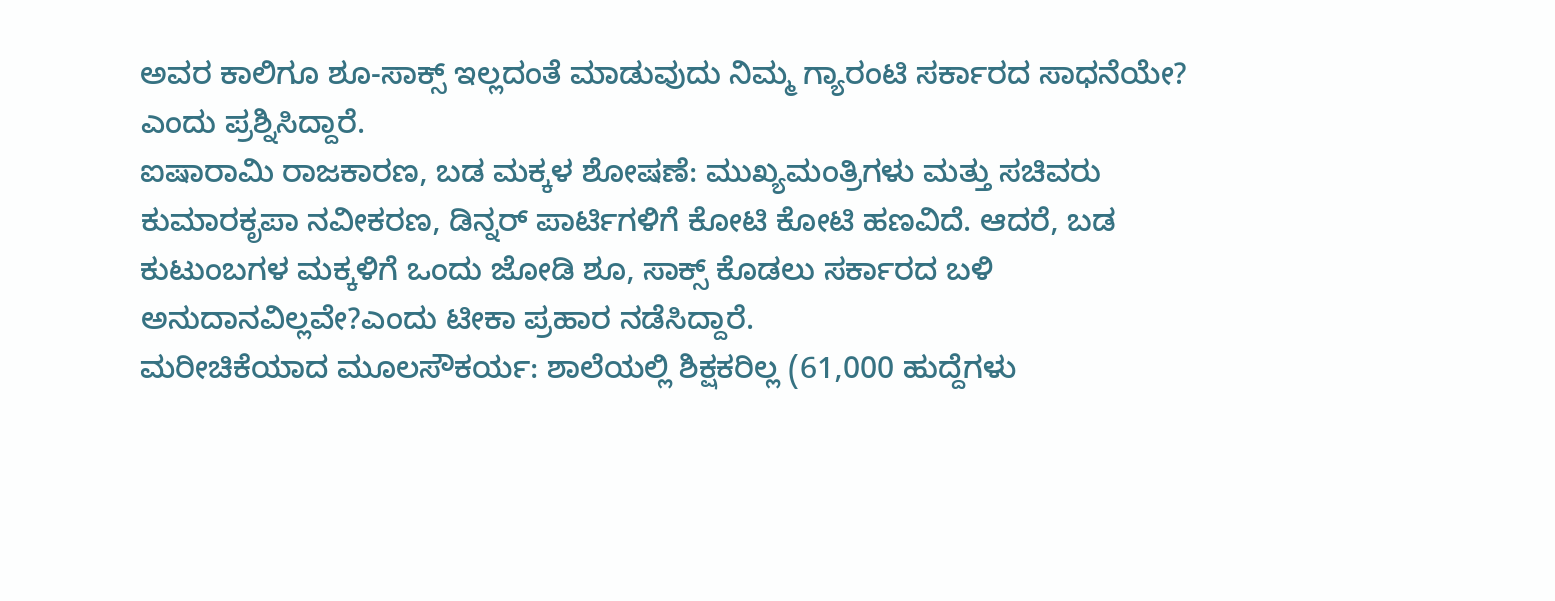ಅವರ ಕಾಲಿಗೂ ಶೂ-ಸಾಕ್ಸ್ ಇಲ್ಲದಂತೆ ಮಾಡುವುದು ನಿಮ್ಮ ಗ್ಯಾರಂಟಿ ಸರ್ಕಾರದ ಸಾಧನೆಯೇ? ಎಂದು ಪ್ರಶ್ನಿಸಿದ್ದಾರೆ.
ಐಷಾರಾಮಿ ರಾಜಕಾರಣ, ಬಡ ಮಕ್ಕಳ ಶೋಷಣೆ: ಮುಖ್ಯಮಂತ್ರಿಗಳು ಮತ್ತು ಸಚಿವರು ಕುಮಾರಕೃಪಾ ನವೀಕರಣ, ಡಿನ್ನರ್ ಪಾರ್ಟಿಗಳಿಗೆ ಕೋಟಿ ಕೋಟಿ ಹಣವಿದೆ. ಆದರೆ, ಬಡ ಕುಟುಂಬಗಳ ಮಕ್ಕಳಿಗೆ ಒಂದು ಜೋಡಿ ಶೂ, ಸಾಕ್ಸ್ ಕೊಡಲು ಸರ್ಕಾರದ ಬಳಿ ಅನುದಾನವಿಲ್ಲವೇ?ಎಂದು ಟೀಕಾ ಪ್ರಹಾರ ನಡೆಸಿದ್ದಾರೆ.
ಮರೀಚಿಕೆಯಾದ ಮೂಲಸೌಕರ್ಯ: ಶಾಲೆಯಲ್ಲಿ ಶಿಕ್ಷಕರಿಲ್ಲ (61,000 ಹುದ್ದೆಗಳು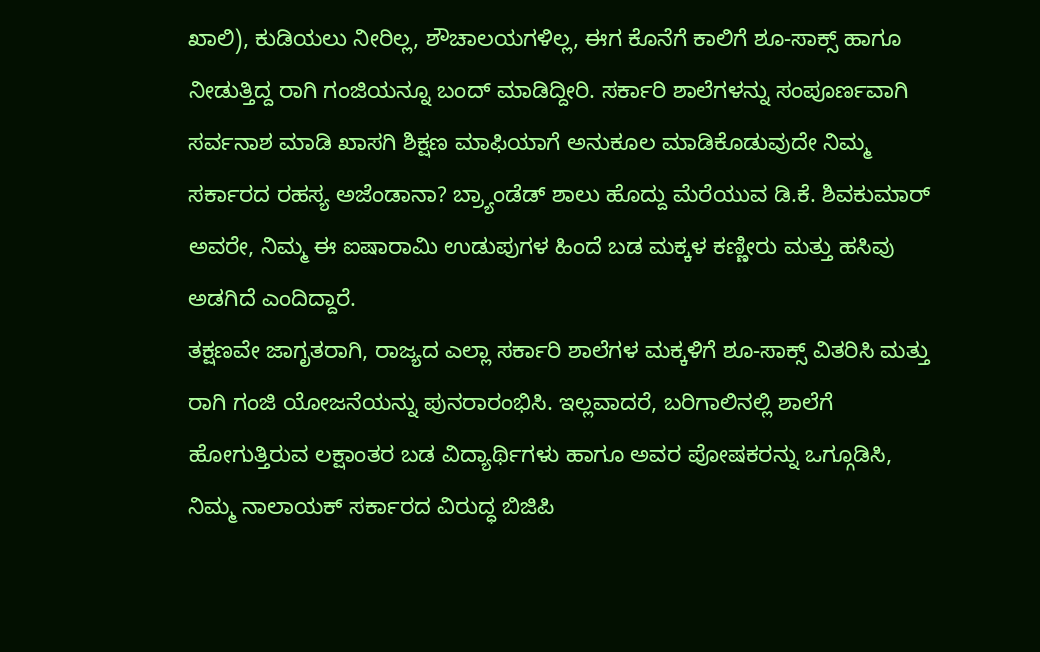ಖಾಲಿ), ಕುಡಿಯಲು ನೀರಿಲ್ಲ, ಶೌಚಾಲಯಗಳಿಲ್ಲ, ಈಗ ಕೊನೆಗೆ ಕಾಲಿಗೆ ಶೂ-ಸಾಕ್ಸ್ ಹಾಗೂ ನೀಡುತ್ತಿದ್ದ ರಾಗಿ ಗಂಜಿಯನ್ನೂ ಬಂದ್ ಮಾಡಿದ್ದೀರಿ. ಸರ್ಕಾರಿ ಶಾಲೆಗಳನ್ನು ಸಂಪೂರ್ಣವಾಗಿ ಸರ್ವನಾಶ ಮಾಡಿ ಖಾಸಗಿ ಶಿಕ್ಷಣ ಮಾಫಿಯಾಗೆ ಅನುಕೂಲ ಮಾಡಿಕೊಡುವುದೇ ನಿಮ್ಮ ಸರ್ಕಾರದ ರಹಸ್ಯ ಅಜೆಂಡಾನಾ? ಬ್ರ್ಯಾಂಡೆಡ್ ಶಾಲು ಹೊದ್ದು ಮೆರೆಯುವ ಡಿ.ಕೆ. ಶಿವಕುಮಾರ್ ಅವರೇ, ನಿಮ್ಮ ಈ ಐಷಾರಾಮಿ ಉಡುಪುಗಳ ಹಿಂದೆ ಬಡ ಮಕ್ಕಳ ಕಣ್ಣೀರು ಮತ್ತು ಹಸಿವು ಅಡಗಿದೆ ಎಂದಿದ್ದಾರೆ.
ತಕ್ಷಣವೇ ಜಾಗೃತರಾಗಿ, ರಾಜ್ಯದ ಎಲ್ಲಾ ಸರ್ಕಾರಿ ಶಾಲೆಗಳ ಮಕ್ಕಳಿಗೆ ಶೂ-ಸಾಕ್ಸ್ ವಿತರಿಸಿ ಮತ್ತು ರಾಗಿ ಗಂಜಿ ಯೋಜನೆಯನ್ನು ಪುನರಾರಂಭಿಸಿ. ಇಲ್ಲವಾದರೆ, ಬರಿಗಾಲಿನಲ್ಲಿ ಶಾಲೆಗೆ ಹೋಗುತ್ತಿರುವ ಲಕ್ಷಾಂತರ ಬಡ ವಿದ್ಯಾರ್ಥಿಗಳು ಹಾಗೂ ಅವರ ಪೋಷಕರನ್ನು ಒಗ್ಗೂಡಿಸಿ, ನಿಮ್ಮ ನಾಲಾಯಕ್ ಸರ್ಕಾರದ ವಿರುದ್ಧ ಬಿಜಿಪಿ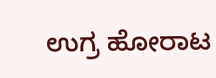ಉಗ್ರ ಹೋರಾಟ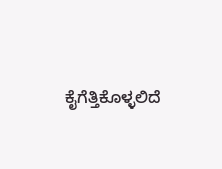ಕೈಗೆತ್ತಿಕೊಳ್ಳಲಿದೆ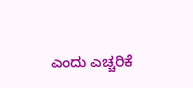ಎಂದು ಎಚ್ಚರಿಕೆ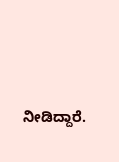ನೀಡಿದ್ದಾರೆ.